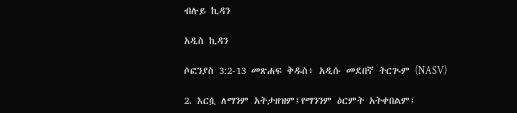ብሉይ ኪዳን

አዲስ ኪዳን

ሶፎንያስ 3:2-13 መጽሐፍ ቅዱስ፥ አዲሱ መደበኛ ትርጒም (NASV)

2. እርሷ ለማንም አትታዘዝም፤የማንንም ዕርምት አትቀበልም፤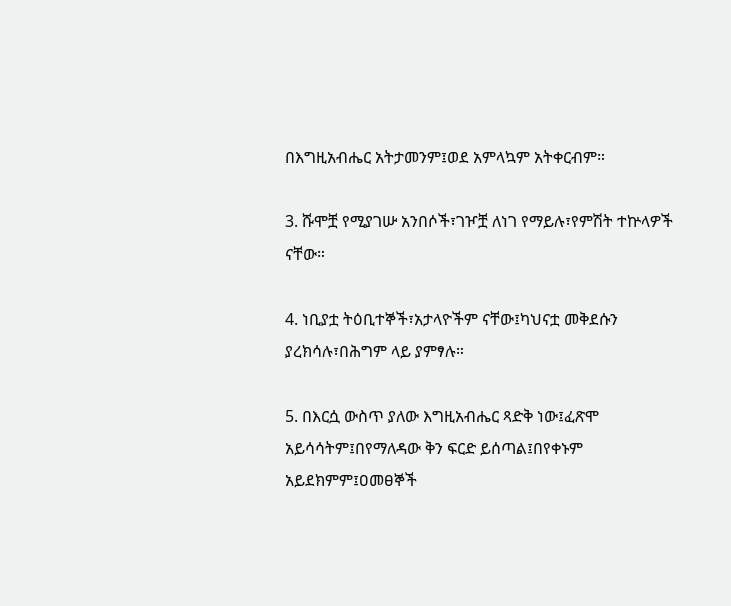በእግዚአብሔር አትታመንም፤ወደ አምላኳም አትቀርብም።

3. ሹሞቿ የሚያገሡ አንበሶች፣ገዦቿ ለነገ የማይሉ፣የምሽት ተኵላዎች ናቸው።

4. ነቢያቷ ትዕቢተኞች፣አታላዮችም ናቸው፤ካህናቷ መቅደሱን ያረክሳሉ፣በሕግም ላይ ያምፃሉ።

5. በእርሷ ውስጥ ያለው እግዚአብሔር ጻድቅ ነው፤ፈጽሞ አይሳሳትም፤በየማለዳው ቅን ፍርድ ይሰጣል፤በየቀኑም አይደክምም፤ዐመፀኞች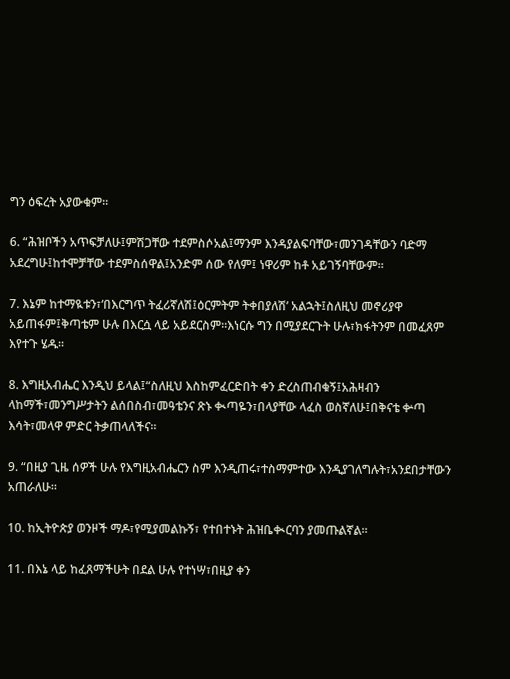ግን ዕፍረት አያውቁም።

6. “ሕዝቦችን አጥፍቻለሁ፤ምሽጋቸው ተደምስሶአል፤ማንም እንዳያልፍባቸው፣መንገዳቸውን ባድማ አደረግሁ፤ከተሞቻቸው ተደምስሰዋል፤አንድም ሰው የለም፤ ነዋሪም ከቶ አይገኝባቸውም።

7. እኔም ከተማዪቱን፣‘በእርግጥ ትፈሪኛለሽ፤ዕርምትም ትቀበያለሽ’ አልኋት፤ስለዚህ መኖሪያዋ አይጠፋም፤ቅጣቴም ሁሉ በእርሷ ላይ አይደርስም።እነርሱ ግን በሚያደርጉት ሁሉ፣ክፋትንም በመፈጸም እየተጉ ሄዱ።

8. እግዚአብሔር እንዲህ ይላል፤“ስለዚህ እስከምፈርድበት ቀን ድረስጠብቁኝ፤አሕዛብን ላከማች፣መንግሥታትን ልሰበስብ፣መዓቴንና ጽኑ ቊጣዬን፣በላያቸው ላፈስ ወስኛለሁ፤በቅናቴ ቍጣ እሳት፣መላዋ ምድር ትቃጠላለችና።

9. “በዚያ ጊዜ ሰዎች ሁሉ የእግዚአብሔርን ስም እንዲጠሩ፣ተስማምተው እንዲያገለግሉት፣አንደበታቸውን አጠራለሁ።

10. ከኢትዮጵያ ወንዞች ማዶ፣የሚያመልኩኝ፣ የተበተኑት ሕዝቤቊርባን ያመጡልኛል።

11. በእኔ ላይ ከፈጸማችሁት በደል ሁሉ የተነሣ፣በዚያ ቀን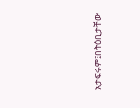አታፍሩም፤በትዕቢታቸው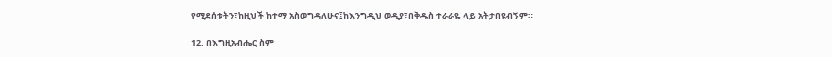የሚደሰቱትን፣ከዚህች ከተማ አስወግዳለሁና፤ከእንግዲህ ወዲያ፣በቅዱስ ተራራዬ ላይ አትታበዩብኝም።

12. በእግዚአብሔር ስም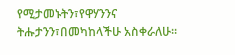የሚታመኑትን፣የዋሃንንና ትሑታንን፣በመካከላችሁ አስቀራለሁ።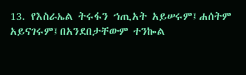13. የእስራኤል ትሩፋን ኀጢአት አይሠሩም፤ሐሰትም አይናገሩም፤በአንደበታቸውም ተንኰል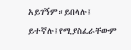አይገኝም።ይበላሉ፤ ይተኛሉ፤የሚያስፈራቸውም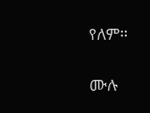የለም።

ሙሉ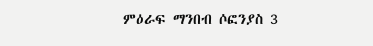ምዕራፍ ማንበብ ሶፎንያስ 3